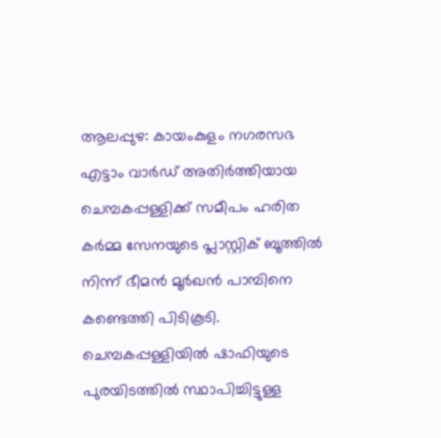ആലപ്പുഴ: കായംകുളം നഗരസഭ എട്ടാം വാർഡ് അതിർത്തിയായ ചെമ്പകപ്പള്ളിക്ക് സമീപം ഹരിത കർമ്മ സേനയുടെ പ്ലാസ്റ്റിക് ബൂത്തിൽ നിന്ന് ഭീമൻ മൂർഖൻ പാമ്പിനെ കണ്ടെത്തി പിടികൂടി. ചെമ്പകപ്പള്ളിയിൽ ഷാഫിയുടെ പുരയിടത്തിൽ സ്ഥാപിച്ചിട്ടുള്ള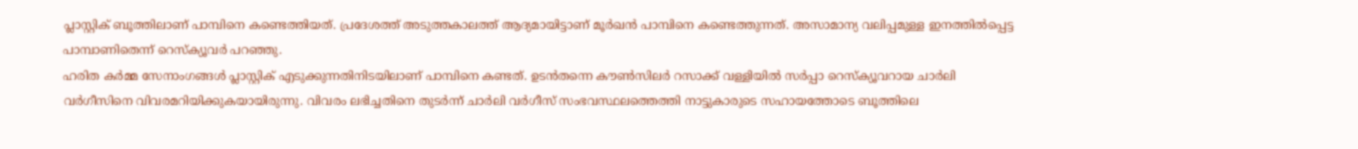പ്ലാസ്റ്റിക് ബൂത്തിലാണ് പാമ്പിനെ കണ്ടെത്തിയത്. പ്രദേശത്ത് അടുത്തകാലത്ത് ആദ്യമായിട്ടാണ് മൂർഖൻ പാമ്പിനെ കണ്ടെത്തുന്നത്. അസാമാന്യ വലിപ്പമുള്ള ഇനത്തിൽപ്പെട്ട പാമ്പാണിതെന്ന് റെസ്ക്യൂവർ പറഞ്ഞു.
ഹരിത കർമ്മ സേനാംഗങ്ങൾ പ്ലാസ്റ്റിക് എടുക്കുന്നതിനിടയിലാണ് പാമ്പിനെ കണ്ടത്. ഉടൻതന്നെ കൗൺസിലർ റസാക്ക് വള്ളിയിൽ സർപ്പാ റെസ്ക്യൂവറായ ചാർലി വർഗീസിനെ വിവരമറിയിക്കുകയായിരുന്നു. വിവരം ലഭിച്ചതിനെ തുടർന്ന് ചാർലി വർഗീസ് സംഭവസ്ഥലത്തെത്തി നാട്ടുകാരുടെ സഹായത്തോടെ ബൂത്തിലെ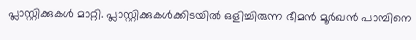പ്ലാസ്റ്റിക്കുകൾ മാറ്റി. പ്ലാസ്റ്റിക്കുകൾക്കിടയിൽ ഒളിച്ചിരുന്ന ഭീമൻ മൂർഖൻ പാമ്പിനെ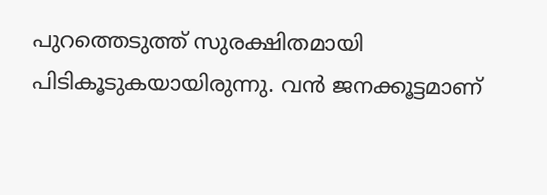പുറത്തെടുത്ത് സുരക്ഷിതമായി പിടികൂടുകയായിരുന്നു. വൻ ജനക്കൂട്ടമാണ്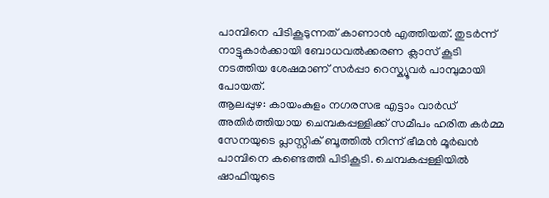പാമ്പിനെ പിടികൂടുന്നത് കാണാൻ എത്തിയത്. തുടർന്ന് നാട്ടുകാർക്കായി ബോധവൽക്കരണ ക്ലാസ് കൂടി നടത്തിയ ശേഷമാണ് സർപ്പാ റെസ്ക്യൂവർ പാമ്പുമായി പോയത്.
ആലപ്പുഴ: കായംകുളം നഗരസഭ എട്ടാം വാർഡ് അതിർത്തിയായ ചെമ്പകപ്പള്ളിക്ക് സമീപം ഹരിത കർമ്മ സേനയുടെ പ്ലാസ്റ്റിക് ബൂത്തിൽ നിന്ന് ഭീമൻ മൂർഖൻ പാമ്പിനെ കണ്ടെത്തി പിടികൂടി. ചെമ്പകപ്പള്ളിയിൽ ഷാഫിയുടെ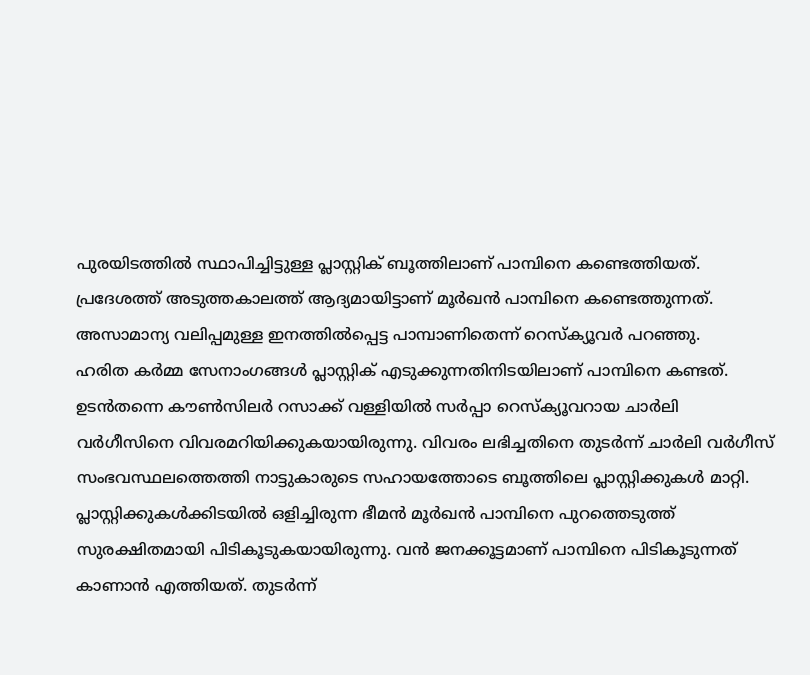പുരയിടത്തിൽ സ്ഥാപിച്ചിട്ടുള്ള പ്ലാസ്റ്റിക് ബൂത്തിലാണ് പാമ്പിനെ കണ്ടെത്തിയത്. പ്രദേശത്ത് അടുത്തകാലത്ത് ആദ്യമായിട്ടാണ് മൂർഖൻ പാമ്പിനെ കണ്ടെത്തുന്നത്. അസാമാന്യ വലിപ്പമുള്ള ഇനത്തിൽപ്പെട്ട പാമ്പാണിതെന്ന് റെസ്ക്യൂവർ പറഞ്ഞു.
ഹരിത കർമ്മ സേനാംഗങ്ങൾ പ്ലാസ്റ്റിക് എടുക്കുന്നതിനിടയിലാണ് പാമ്പിനെ കണ്ടത്. ഉടൻതന്നെ കൗൺസിലർ റസാക്ക് വള്ളിയിൽ സർപ്പാ റെസ്ക്യൂവറായ ചാർലി വർഗീസിനെ വിവരമറിയിക്കുകയായിരുന്നു. വിവരം ലഭിച്ചതിനെ തുടർന്ന് ചാർലി വർഗീസ് സംഭവസ്ഥലത്തെത്തി നാട്ടുകാരുടെ സഹായത്തോടെ ബൂത്തിലെ പ്ലാസ്റ്റിക്കുകൾ മാറ്റി. പ്ലാസ്റ്റിക്കുകൾക്കിടയിൽ ഒളിച്ചിരുന്ന ഭീമൻ മൂർഖൻ പാമ്പിനെ പുറത്തെടുത്ത് സുരക്ഷിതമായി പിടികൂടുകയായിരുന്നു. വൻ ജനക്കൂട്ടമാണ് പാമ്പിനെ പിടികൂടുന്നത് കാണാൻ എത്തിയത്. തുടർന്ന്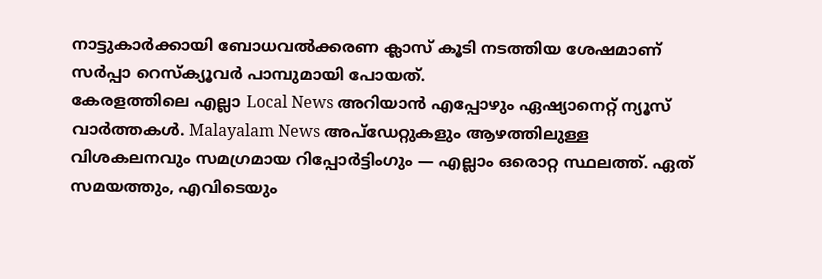നാട്ടുകാർക്കായി ബോധവൽക്കരണ ക്ലാസ് കൂടി നടത്തിയ ശേഷമാണ് സർപ്പാ റെസ്ക്യൂവർ പാമ്പുമായി പോയത്.
കേരളത്തിലെ എല്ലാ Local News അറിയാൻ എപ്പോഴും ഏഷ്യാനെറ്റ് ന്യൂസ് വാർത്തകൾ. Malayalam News അപ്ഡേറ്റുകളും ആഴത്തിലുള്ള വിശകലനവും സമഗ്രമായ റിപ്പോർട്ടിംഗും — എല്ലാം ഒരൊറ്റ സ്ഥലത്ത്. ഏത് സമയത്തും, എവിടെയും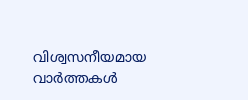വിശ്വസനീയമായ വാർത്തകൾ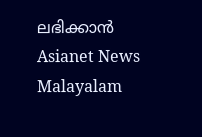ലഭിക്കാൻ Asianet News Malayalam